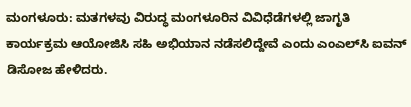ಮಂಗಳೂರು: ಮತಗಳವು ವಿರುದ್ಧ ಮಂಗಳೂರಿನ ವಿವಿಧೆಡೆಗಳಲ್ಲಿ ಜಾಗೃತಿ ಕಾರ್ಯಕ್ರಮ ಆಯೋಜಿಸಿ ಸಹಿ ಅಭಿಯಾನ ನಡೆಸಲಿದ್ದೇವೆ ಎಂದು ಎಂಎಲ್‌ಸಿ ಐವನ್ ಡಿಸೋಜ ಹೇಳಿದರು.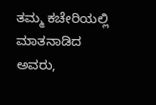ತಮ್ಮ ಕಚೇರಿಯಲ್ಲಿ ಮಾತನಾಡಿದ ಅವರು,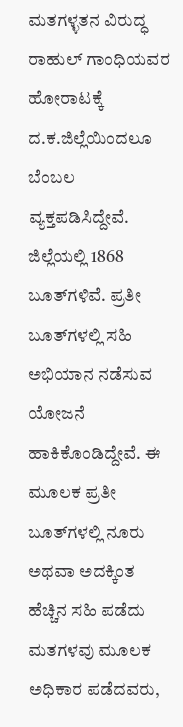ಮತಗಳ್ಳತನ ವಿರುದ್ಧ ರಾಹುಲ್ ಗಾಂಧಿಯವರ ಹೋರಾಟಕ್ಕೆ ದ‌.ಕ.ಜಿಲ್ಲೆಯಿಂದಲೂ ಬೆಂಬಲ ವ್ಯಕ್ತಪಡಿಸಿದ್ದೇವೆ‌. ಜಿಲ್ಲೆಯಲ್ಲಿ 1868 ಬೂತ್‌ಗಳಿವೆ. ಪ್ರತೀ ಬೂತ್‌ಗಳಲ್ಲಿ ಸಹಿ ಅಭಿಯಾನ ನಡೆಸುವ ಯೋಜನೆ ಹಾಕಿಕೊಂಡಿದ್ದೇವೆ. ಈ ಮೂಲಕ‌ ಪ್ರತೀ ಬೂತ್‌ಗಳಲ್ಲಿ ನೂರು ಅಥವಾ ಅದಕ್ಕಿಂತ ಹೆಚ್ಚಿನ ಸಹಿ ಪಡೆದು ಮತಗಳವು ಮೂಲಕ ಅಧಿಕಾರ ಪಡೆದವರು,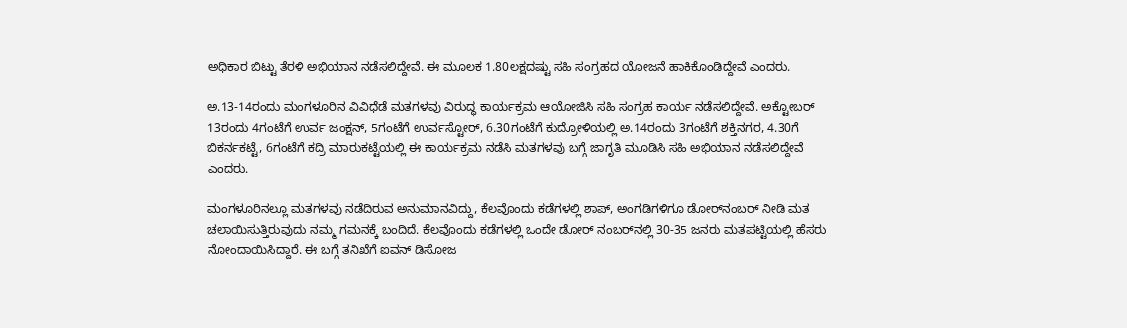ಅಧಿಕಾರ ಬಿಟ್ಟು ತೆರಳಿ‌ ಅಭಿಯಾನ ನಡೆಸಲಿದ್ದೇವೆ. ಈ ಮೂಲಕ 1.80ಲಕ್ಷದಷ್ಟು ಸಹಿ ಸಂಗ್ರಹದ ಯೋಜನೆ ಹಾಕಿಕೊಂಡಿದ್ದೇವೆ ಎಂದರು.

ಅ.13-14ರಂದು ಮಂಗಳೂರಿನ ವಿವಿಧೆಡೆ ಮತಗಳವು ವಿರುದ್ಧ ಕಾರ್ಯಕ್ರಮ ಆಯೋಜಿಸಿ ಸಹಿ ಸಂಗ್ರಹ ಕಾರ್ಯ ನಡೆಸಲಿದ್ದೇವೆ. ಅಕ್ಟೋಬರ್ 13ರಂದು 4ಗಂಟೆಗೆ ಉರ್ವ ಜಂಕ್ಷನ್, 5ಗಂಟೆಗೆ ಉರ್ವಸ್ಟೋರ್, 6.30ಗಂಟೆಗೆ ಕುದ್ರೋಳಿಯಲ್ಲಿ ಅ.14ರಂದು 3ಗಂಟೆಗೆ ಶಕ್ತಿನಗರ, 4.30ಗೆ ಬಿಕರ್ನಕಟ್ಟೆ, 6ಗಂಟೆಗೆ ಕದ್ರಿ ಮಾರುಕಟ್ಟೆಯಲ್ಲಿ ಈ ಕಾರ್ಯಕ್ರಮ ನಡೆಸಿ ಮತಗಳವು ಬಗ್ಗೆ ಜಾಗೃತಿ ಮೂಡಿಸಿ ಸಹಿ ಅಭಿಯಾನ ನಡೆಸಲಿದ್ದೇವೆ‌ ಎಂದರು.

ಮಂಗಳೂರಿನಲ್ಲೂ ಮತಗಳವು ನಡೆದಿರುವ ಅನುಮಾನವಿದ್ದು, ಕೆಲವೊಂದು ಕಡೆಗಳಲ್ಲಿ ಶಾಪ್‌, ಅಂಗಡಿಗಳಿಗೂ ಡೋರ್‌ನಂಬರ್ ನೀಡಿ ಮತ ಚಲಾಯಿಸುತ್ತಿರುವುದು ನಮ್ಮ ಗಮನಕ್ಕೆ ಬಂದಿದೆ. ಕೆಲವೊಂದು ಕಡೆಗಳಲ್ಲಿ ಒಂದೇ ಡೋರ್ ನಂಬರ್‌ನಲ್ಲಿ 30-35 ಜನರು ಮತಪಟ್ಟಿಯಲ್ಲಿ ಹೆಸರು ನೋಂದಾಯಿಸಿದ್ದಾರೆ. ಈ ಬಗ್ಗೆ ತನಿಖೆಗೆ ಐವನ್ ಡಿಸೋಜ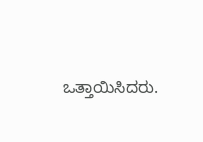ಒತ್ತಾಯಿಸಿದರು.